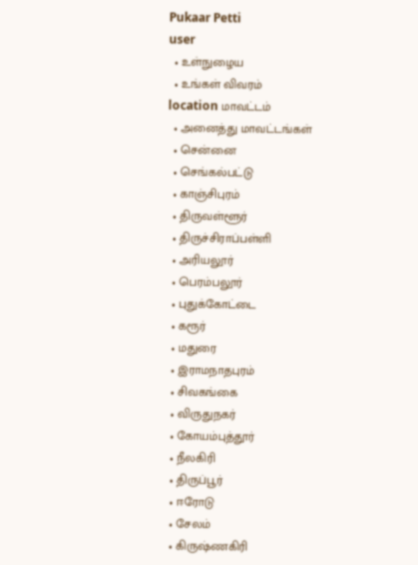Pukaar Petti
user
  • உள்நுழைய
  • உங்கள் விவரம்
location மாவட்டம்
  • அனைத்து மாவட்டங்கள்
  • சென்னை
  • செங்கல்பட்டு
  • காஞ்சிபுரம்
  • திருவள்ளூர்
  • திருச்சிராப்பள்ளி
  • அரியலூர்
  • பெரம்பலூர்
  • புதுக்கோட்டை
  • கரூர்
  • மதுரை
  • இராமநாதபுரம்
  • சிவகங்கை
  • விருதுநகர்
  • கோயம்புத்தூர்
  • நீலகிரி
  • திருப்பூர்
  • ஈரோடு
  • சேலம்
  • கிருஷ்ணகிரி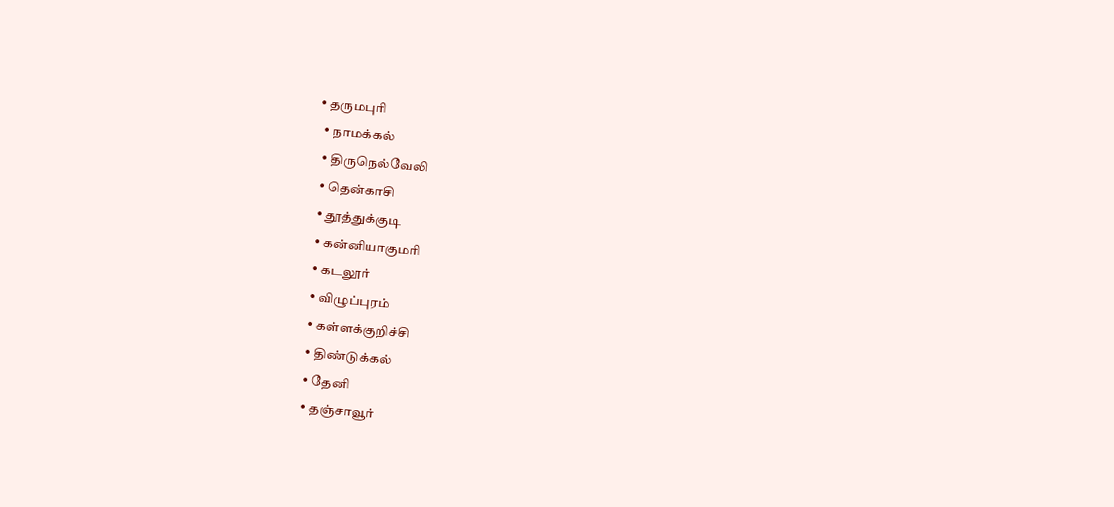• தருமபுரி
  • நாமக்கல்
  • திருநெல்வேலி
  • தென்காசி
  • தூத்துக்குடி
  • கன்னியாகுமரி
  • கடலூர்
  • விழுப்புரம்
  • கள்ளக்குறிச்சி
  • திண்டுக்கல்
  • தேனி
  • தஞ்சாவூர்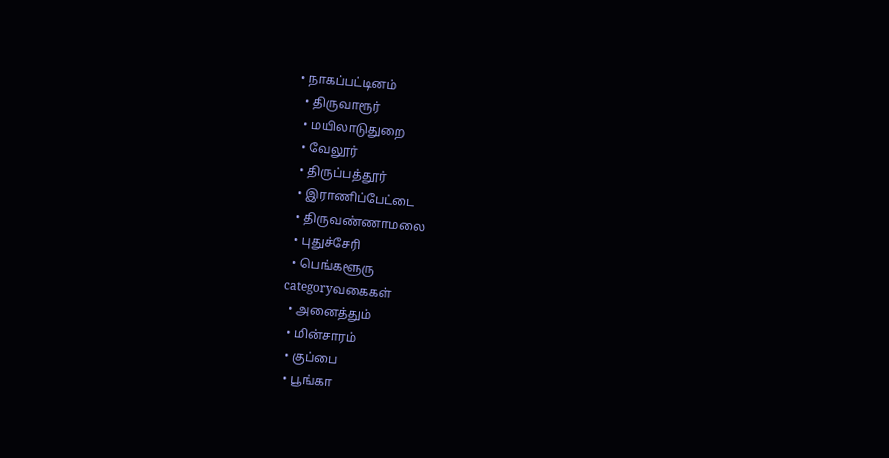• நாகப்பட்டினம்
  • திருவாரூர்
  • மயிலாடுதுறை
  • வேலூர்
  • திருப்பத்தூர்
  • இராணிப்பேட்டை
  • திருவண்ணாமலை
  • புதுச்சேரி
  • பெங்களூரு
categoryவகைகள்
  • அனைத்தும்
  • மின்சாரம்
  • குப்பை
  • பூங்கா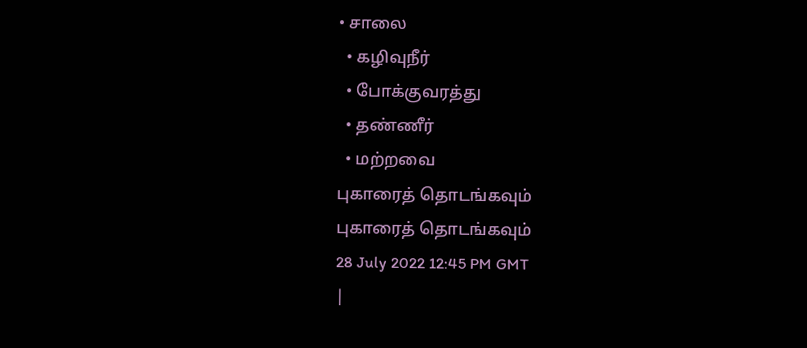• சாலை
  • கழிவுநீர்
  • போக்குவரத்து
  • தண்ணீர்
  • மற்றவை
புகாரைத் தொடங்கவும்
புகாரைத் தொடங்கவும்
28 July 2022 12:45 PM GMT
|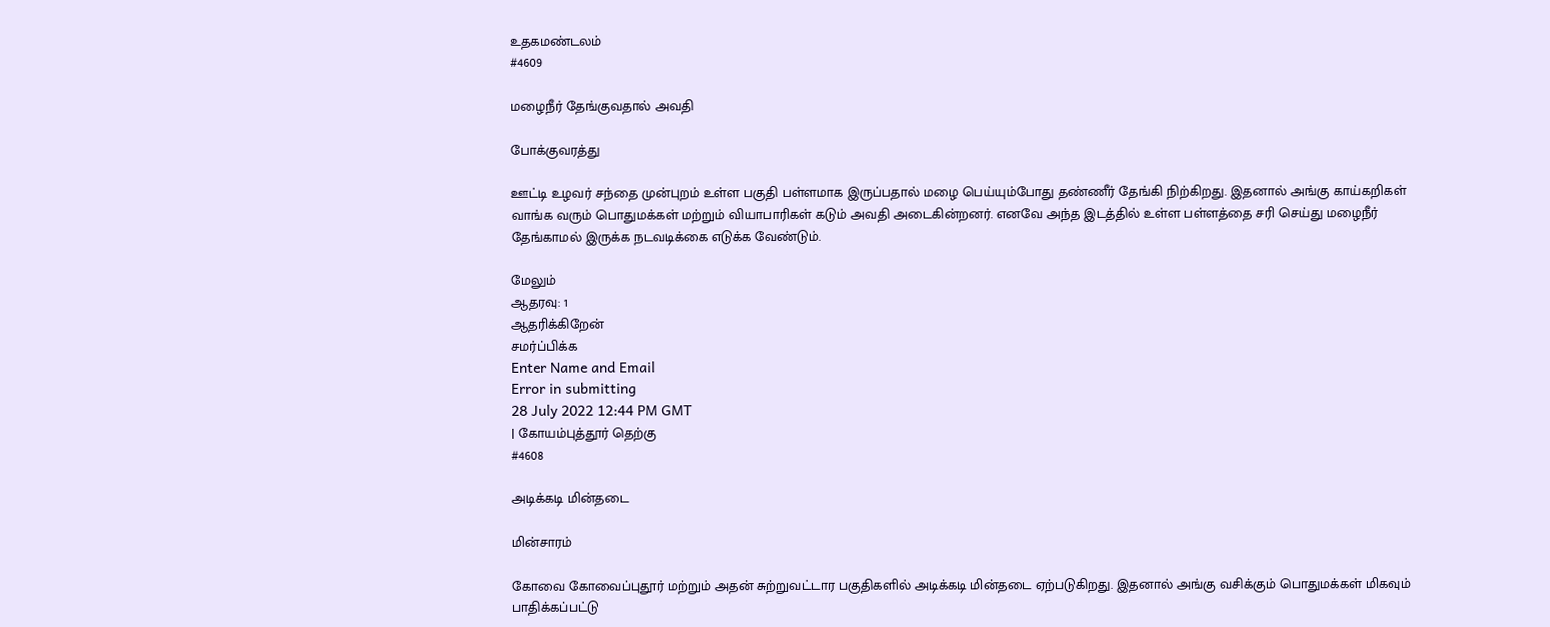உதகமண்டலம்
#4609

மழைநீர் தேங்குவதால் அவதி

போக்குவரத்து

ஊட்டி உழவர் சந்தை முன்புறம் உள்ள பகுதி பள்ளமாக இருப்பதால் மழை பெய்யும்போது தண்ணீர் தேங்கி நிற்கிறது. இதனால் அங்கு காய்கறிகள் வாங்க வரும் பொதுமக்கள் மற்றும் வியாபாரிகள் கடும் அவதி அடைகின்றனர். எனவே அந்த இடத்தில் உள்ள பள்ளத்தை சரி செய்து மழைநீர் தேங்காமல் இருக்க நடவடிக்கை எடுக்க வேண்டும்.

மேலும்
ஆதரவு: 1
ஆதரிக்கிறேன்
சமர்ப்பிக்க
Enter Name and Email
Error in submitting
28 July 2022 12:44 PM GMT
| கோயம்புத்தூர் தெற்கு
#4608

அடிக்கடி மின்தடை

மின்சாரம்

கோவை கோவைப்புதூர் மற்றும் அதன் சுற்றுவட்டார பகுதிகளில் அடிக்கடி மின்தடை ஏற்படுகிறது. இதனால் அங்கு வசிக்கும் பொதுமக்கள் மிகவும் பாதிக்கப்பட்டு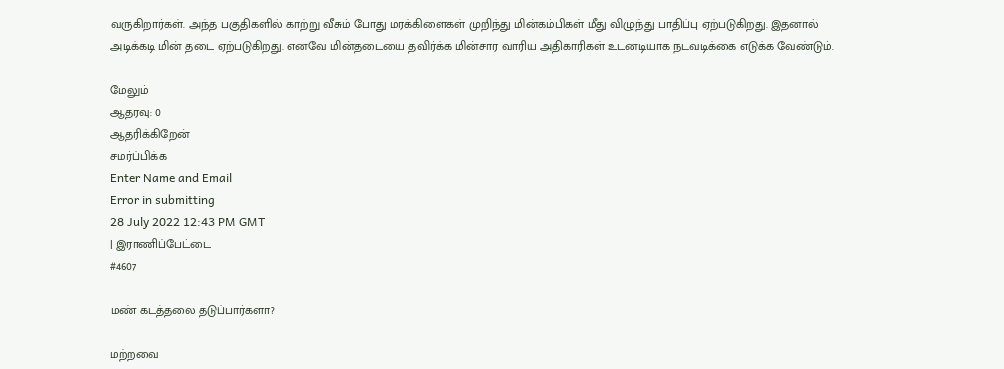வருகிறார்கள். அந்த பகுதிகளில் காற்று வீசும் போது மரக்கிளைகள் முறிந்து மின்கம்பிகள் மீது விழுந்து பாதிப்பு ஏற்படுகிறது. இதனால் அடிக்கடி மின் தடை ஏற்படுகிறது. எனவே மின்தடையை தவிர்க்க மின்சார வாரிய அதிகாரிகள் உடனடியாக நடவடிக்கை எடுக்க வேண்டும்.

மேலும்
ஆதரவு: 0
ஆதரிக்கிறேன்
சமர்ப்பிக்க
Enter Name and Email
Error in submitting
28 July 2022 12:43 PM GMT
| இராணிப்பேட்டை
#4607

மண் கடத்தலை தடுப்பார்களா?

மற்றவை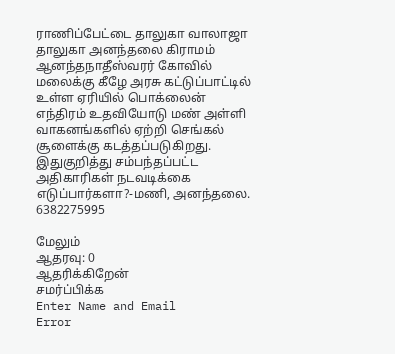ராணிப்பேட்டை தாலுகா வாலாஜா தாலுகா அனந்தலை கிராமம் ஆனந்தநாதீஸ்வரர் கோவில் மலைக்கு கீழே அரசு கட்டுப்பாட்டில் உள்ள ஏரியில் பொக்லைன் எந்திரம் உதவியோடு மண் அள்ளி வாகனங்களில் ஏற்றி செங்கல் சூளைக்கு கடத்தப்படுகிறது. இதுகுறித்து சம்பந்தப்பட்ட அதிகாரிகள் நடவடிக்கை எடுப்பார்களா?-மணி, அனந்தலை. 6382275995

மேலும்
ஆதரவு: 0
ஆதரிக்கிறேன்
சமர்ப்பிக்க
Enter Name and Email
Error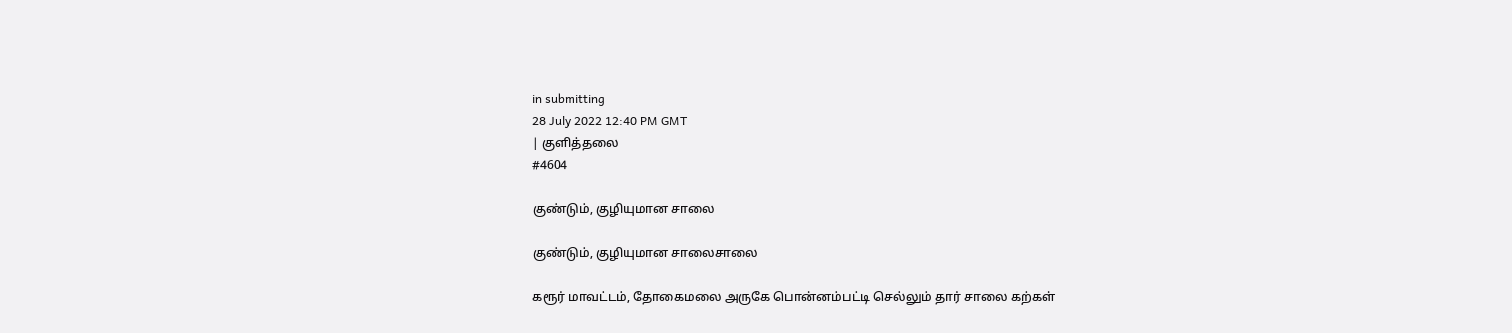in submitting
28 July 2022 12:40 PM GMT
| குளித்தலை
#4604

குண்டும், குழியுமான சாலை

குண்டும், குழியுமான சாலைசாலை

கரூர் மாவட்டம், தோகைமலை அருகே பொன்னம்பட்டி செல்லும் தார் சாலை கற்கள்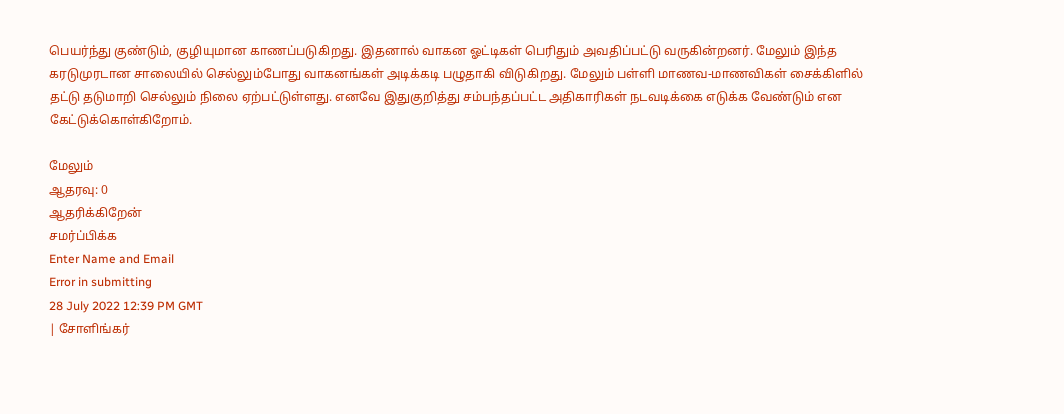பெயர்ந்து குண்டும், குழியுமான காணப்படுகிறது. இதனால் வாகன ஓட்டிகள் பெரிதும் அவதிப்பட்டு வருகின்றனர். மேலும் இந்த கரடுமுரடான சாலையில் செல்லும்போது வாகனங்கள் அடிக்கடி பழுதாகி விடுகிறது. மேலும் பள்ளி மாணவ-மாணவிகள் சைக்கிளில் தட்டு தடுமாறி செல்லும் நிலை ஏற்பட்டுள்ளது. எனவே இதுகுறித்து சம்பந்தப்பட்ட அதிகாரிகள் நடவடிக்கை எடுக்க வேண்டும் என கேட்டுக்கொள்கிறோம்.

மேலும்
ஆதரவு: 0
ஆதரிக்கிறேன்
சமர்ப்பிக்க
Enter Name and Email
Error in submitting
28 July 2022 12:39 PM GMT
| சோளிங்கர்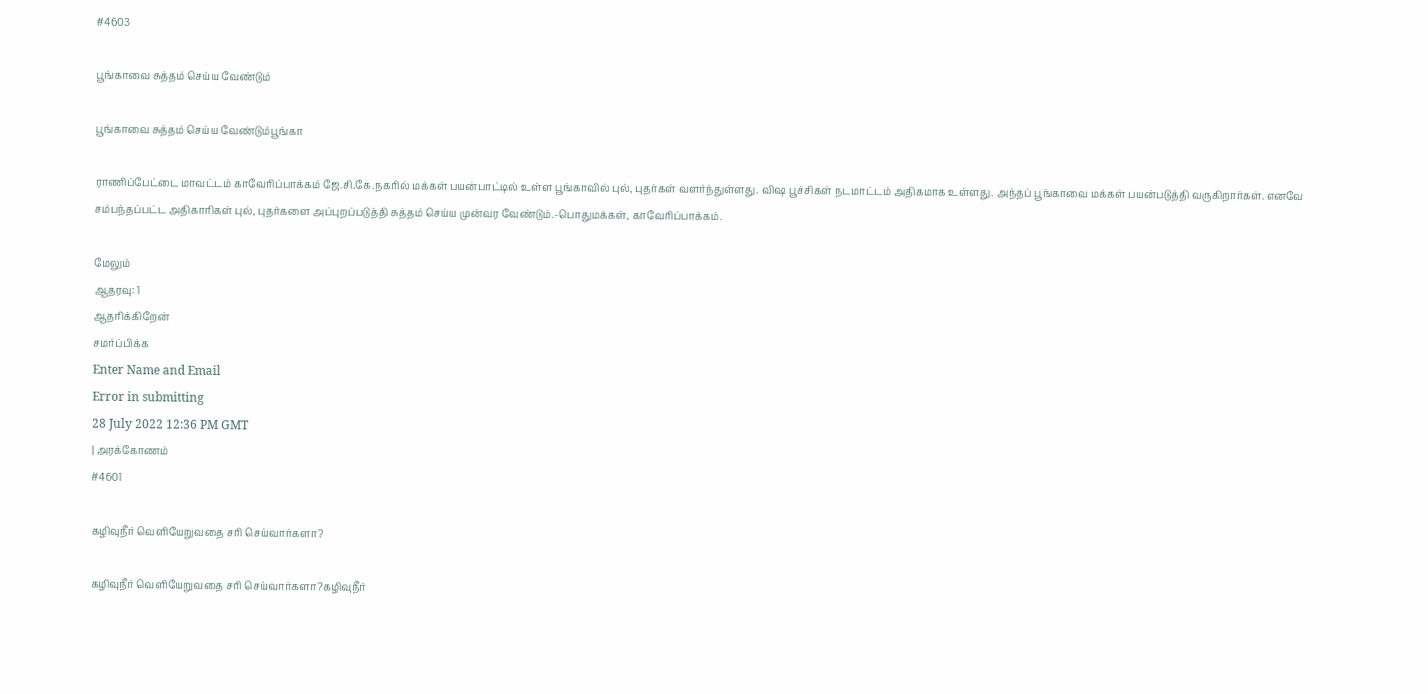#4603

பூங்காவை சுத்தம் செய்ய வேண்டும்

பூங்காவை சுத்தம் செய்ய வேண்டும்பூங்கா

ராணிப்பேட்டை மாவட்டம் காவேரிப்பாக்கம் ஜே.சி.கே.நகரில் மக்கள் பயன்பாட்டில் உள்ள பூங்காவில் புல், புதர்கள் வளர்ந்துள்ளது. விஷ பூச்சிகள் நடமாட்டம் அதிகமாக உள்ளது. அந்தப் பூங்காவை மக்கள் பயன்படுத்தி வருகிறார்கள். எனவே சம்பந்தப்பட்ட அதிகாரிகள் புல், புதர்களை அப்புறப்படுத்தி சுத்தம் செய்ய முன்வர வேண்டும்.-பொதுமக்கள், காவேரிப்பாக்கம்.

மேலும்
ஆதரவு: 1
ஆதரிக்கிறேன்
சமர்ப்பிக்க
Enter Name and Email
Error in submitting
28 July 2022 12:36 PM GMT
| அரக்கோணம்
#4601

கழிவுநீர் வெளியேறுவதை சரி செய்வார்களா?

கழிவுநீர் வெளியேறுவதை சரி செய்வார்களா?கழிவுநீர்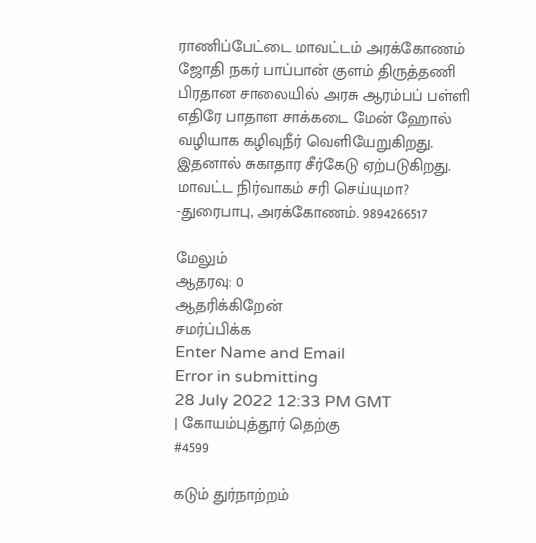ராணிப்பேட்டை மாவட்டம் அரக்கோணம் ஜோதி நகர் பாப்பான் குளம் திருத்தணி பிரதான சாலையில் அரசு ஆரம்பப் பள்ளி எதிரே பாதாள சாக்கடை மேன் ஹோல் வழியாக கழிவுநீர் வெளியேறுகிறது. இதனால் சுகாதார சீர்கேடு ஏற்படுகிறது. மாவட்ட நிர்வாகம் சரி செய்யுமா? -துரைபாபு, அரக்கோணம். 9894266517

மேலும்
ஆதரவு: 0
ஆதரிக்கிறேன்
சமர்ப்பிக்க
Enter Name and Email
Error in submitting
28 July 2022 12:33 PM GMT
| கோயம்புத்தூர் தெற்கு
#4599

கடும் துர்நாற்றம்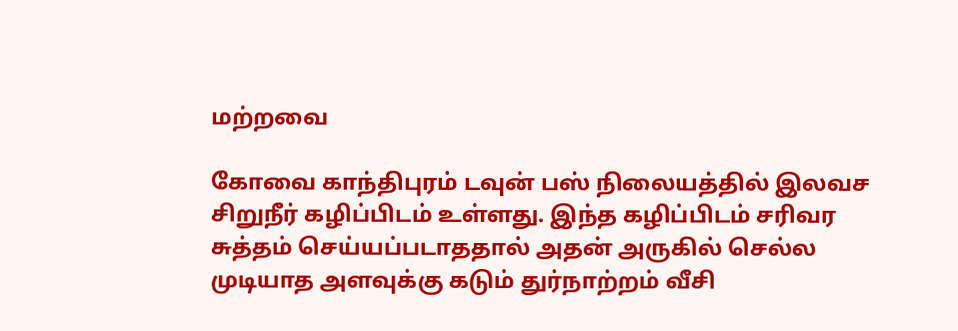மற்றவை

கோவை காந்திபுரம் டவுன் பஸ் நிலையத்தில் இலவச சிறுநீர் கழிப்பிடம் உள்ளது. இந்த கழிப்பிடம் சரிவர சுத்தம் செய்யப்படாததால் அதன் அருகில் செல்ல முடியாத அளவுக்கு கடும் துர்நாற்றம் வீசி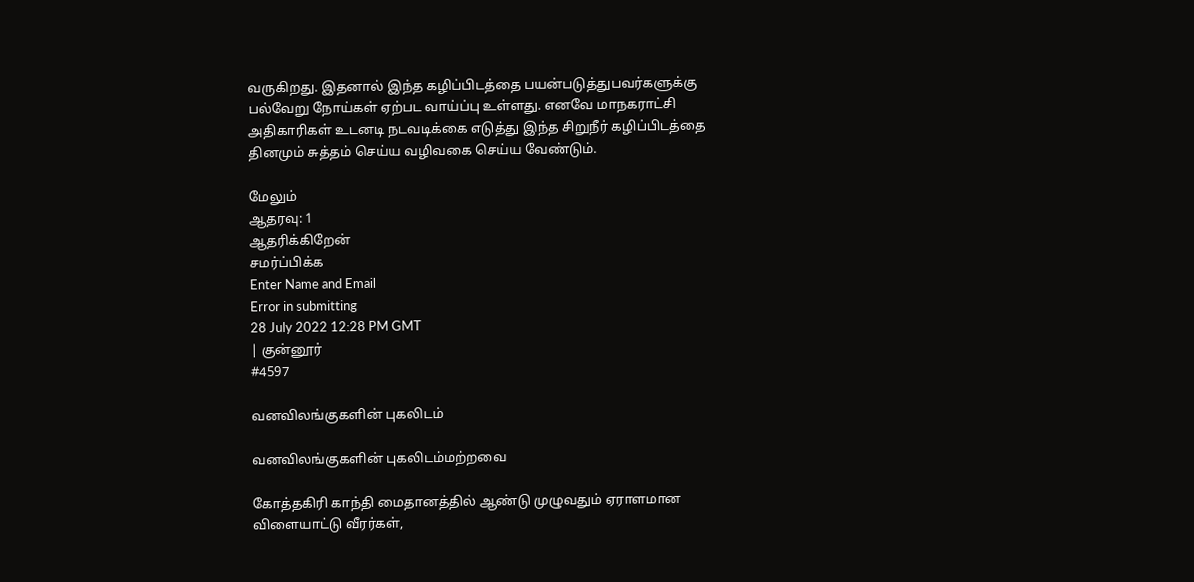வருகிறது. இதனால் இந்த கழிப்பிடத்தை பயன்படுத்துபவர்களுக்கு பல்வேறு நோய்கள் ஏற்பட வாய்ப்பு உள்ளது. எனவே மாநகராட்சி அதிகாரிகள் உடனடி நடவடிக்கை எடுத்து இந்த சிறுநீர் கழிப்பிடத்தை தினமும் சுத்தம் செய்ய வழிவகை செய்ய வேண்டும்.

மேலும்
ஆதரவு: 1
ஆதரிக்கிறேன்
சமர்ப்பிக்க
Enter Name and Email
Error in submitting
28 July 2022 12:28 PM GMT
| குன்னூர்
#4597

வனவிலங்குகளின் புகலிடம்

வனவிலங்குகளின் புகலிடம்மற்றவை

கோத்தகிரி காந்தி மைதானத்தில் ஆண்டு முழுவதும் ஏராளமான விளையாட்டு வீரர்கள்,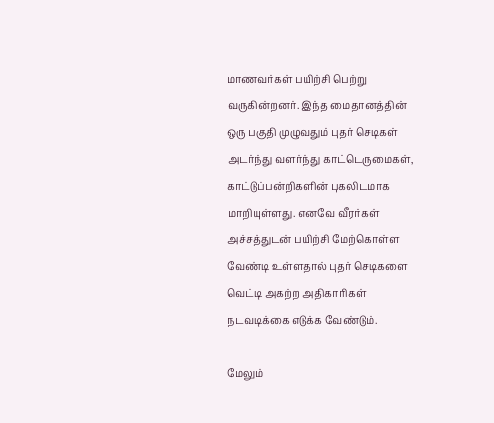மாணவர்கள் பயிற்சி பெற்று வருகின்றனர். இந்த மைதானத்தின் ஒரு பகுதி முழுவதும் புதர் செடிகள் அடர்ந்து வளர்ந்து காட்டெருமைகள், காட்டுப்பன்றிகளின் புகலிடமாக மாறியுள்ளது. எனவே வீரர்கள் அச்சத்துடன் பயிற்சி மேற்கொள்ள வேண்டி உள்ளதால் புதர் செடிகளை வெட்டி அகற்ற அதிகாரிகள் நடவடிக்கை எடுக்க வேண்டும்.

மேலும்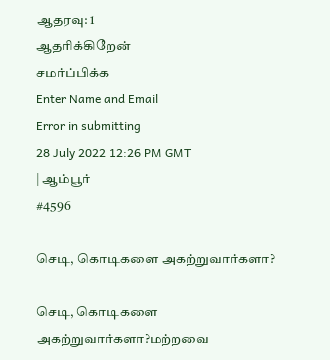ஆதரவு: 1
ஆதரிக்கிறேன்
சமர்ப்பிக்க
Enter Name and Email
Error in submitting
28 July 2022 12:26 PM GMT
| ஆம்பூர்
#4596

செடி, கொடிகளை அகற்றுவார்களா?

செடி, கொடிகளை அகற்றுவார்களா?மற்றவை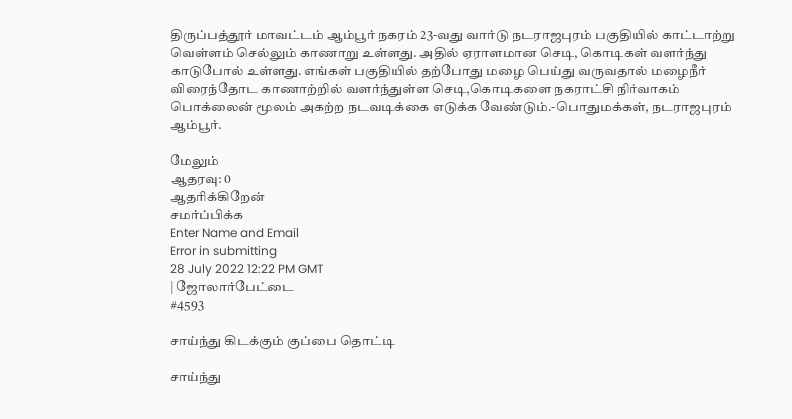திருப்பத்தூர் மாவட்டம் ஆம்பூர் நகரம் 23-வது வார்டு நடராஜபுரம் பகுதியில் காட்டாற்று வெள்ளம் செல்லும் காணாறு உள்ளது. அதில் ஏராளமான செடி, கொடிகள் வளர்ந்து காடுபோல் உள்ளது. எங்கள் பகுதியில் தற்போது மழை பெய்து வருவதால் மழைநீர் விரைந்தோட காணாற்றில் வளர்ந்துள்ள செடி,கொடிகளை நகராட்சி நிர்வாகம் பொக்லைன் மூலம் அகற்ற நடவடிக்கை எடுக்க வேண்டும்.-பொதுமக்கள், நடராஜபுரம் ஆம்பூர்.

மேலும்
ஆதரவு: 0
ஆதரிக்கிறேன்
சமர்ப்பிக்க
Enter Name and Email
Error in submitting
28 July 2022 12:22 PM GMT
| ஜோலார்பேட்டை
#4593

சாய்ந்து கிடக்கும் குப்பை தொட்டி

சாய்ந்து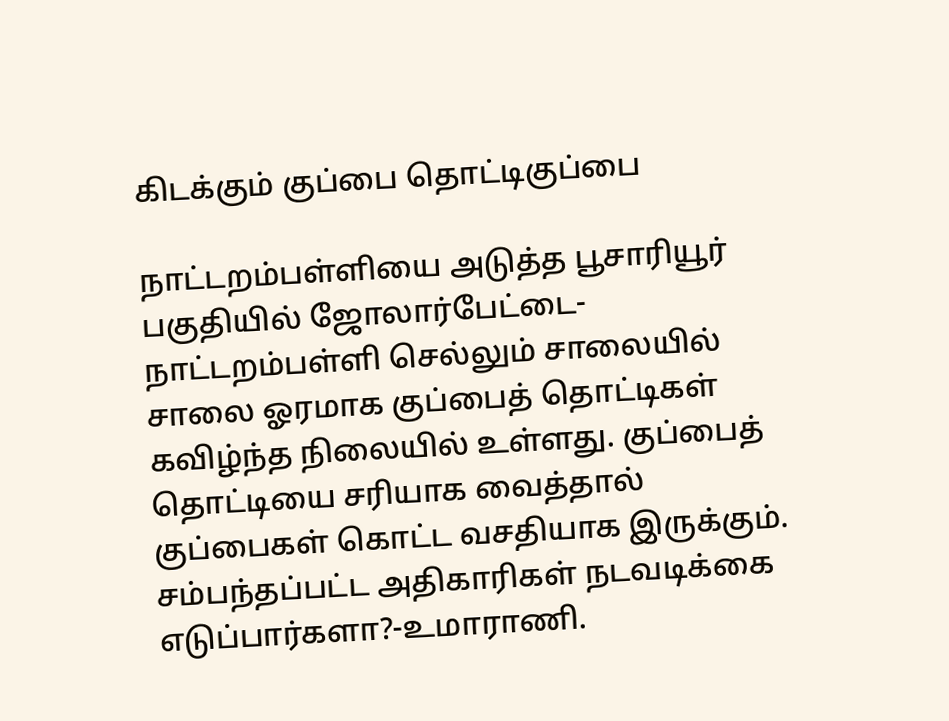கிடக்கும் குப்பை தொட்டிகுப்பை

நாட்டறம்பள்ளியை அடுத்த பூசாரியூர் பகுதியில் ஜோலார்பேட்டை-நாட்டறம்பள்ளி செல்லும் சாலையில் சாலை ஓரமாக குப்பைத் தொட்டிகள் கவிழ்ந்த நிலையில் உள்ளது. குப்பைத் தொட்டியை சரியாக வைத்தால் குப்பைகள் கொட்ட வசதியாக இருக்கும். சம்பந்தப்பட்ட அதிகாரிகள் நடவடிக்கை எடுப்பார்களா?-உமாராணி.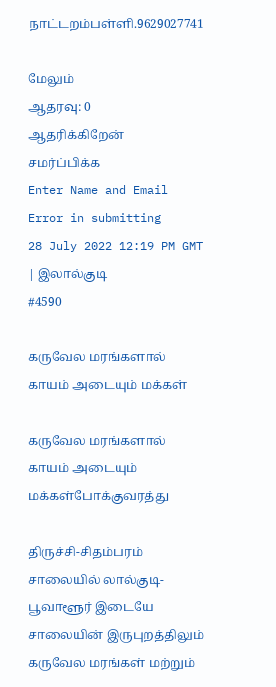நாட்டறம்பள்ளி.9629027741

மேலும்
ஆதரவு: 0
ஆதரிக்கிறேன்
சமர்ப்பிக்க
Enter Name and Email
Error in submitting
28 July 2022 12:19 PM GMT
| இலால்குடி
#4590

கருவேல மரங்களால் காயம் அடையும் மக்கள்

கருவேல மரங்களால் காயம் அடையும் மக்கள்போக்குவரத்து

திருச்சி-சிதம்பரம் சாலையில் லால்குடி-பூவாளூர் இடையே சாலையின் இருபுறத்திலும் கருவேல மரங்கள் மற்றும்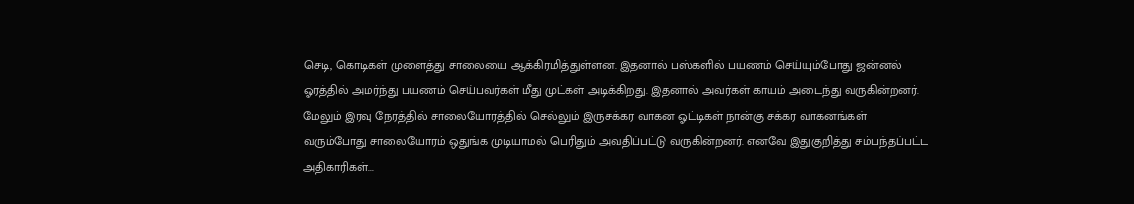செடி, கொடிகள் முளைத்து சாலையை ஆக்கிரமித்துள்ளன. இதனால் பஸ்களில் பயணம் செய்யும்போது ஜன்னல் ஓரத்தில் அமர்ந்து பயணம் செய்பவர்கள் மீது முட்கள் அடிக்கிறது. இதனால் அவர்கள் காயம் அடைந்து வருகின்றனர். மேலும் இரவு நேரத்தில் சாலையோரத்தில் செல்லும் இருசக்கர வாகன ஓட்டிகள் நான்கு சக்கர வாகனங்கள் வரும்போது சாலையோரம் ஒதுங்க முடியாமல் பெரிதும் அவதிப்பட்டு வருகின்றனர். எனவே இதுகுறித்து சம்பந்தப்பட்ட அதிகாரிகள்...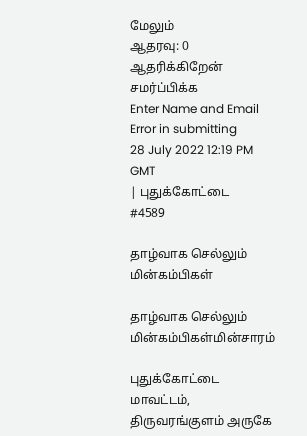மேலும்
ஆதரவு: 0
ஆதரிக்கிறேன்
சமர்ப்பிக்க
Enter Name and Email
Error in submitting
28 July 2022 12:19 PM GMT
| புதுக்கோட்டை
#4589

தாழ்வாக செல்லும் மின்கம்பிகள்

தாழ்வாக செல்லும் மின்கம்பிகள்மின்சாரம்

புதுக்கோட்டை மாவட்டம், திருவரங்குளம் அருகே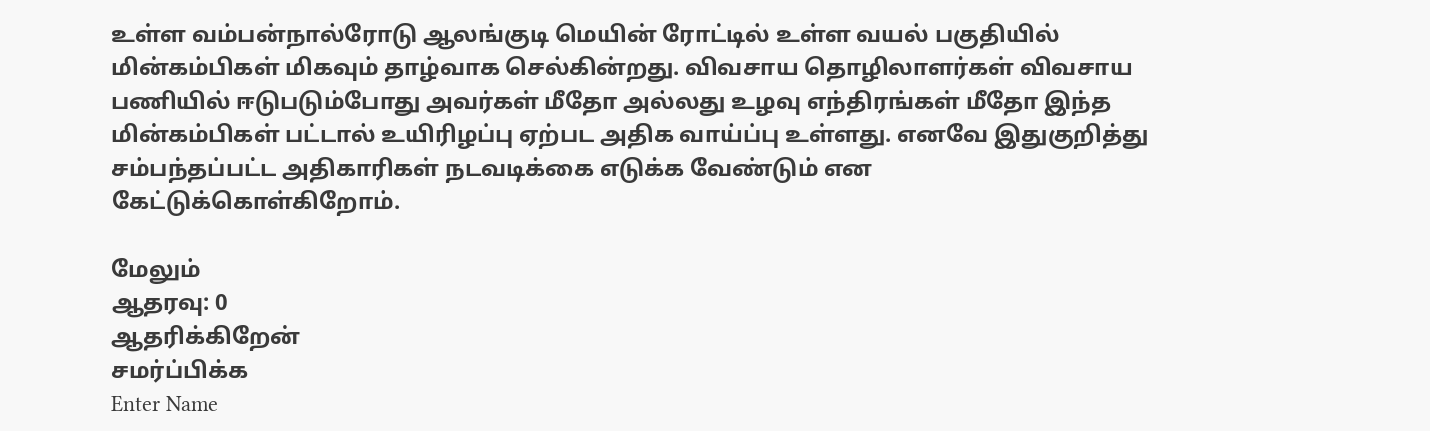உள்ள வம்பன்நால்ரோடு ஆலங்குடி மெயின் ரோட்டில் உள்ள வயல் பகுதியில் மின்கம்பிகள் மிகவும் தாழ்வாக செல்கின்றது. விவசாய தொழிலாளர்கள் விவசாய பணியில் ஈடுபடும்போது அவர்கள் மீதோ அல்லது உழவு எந்திரங்கள் மீதோ இந்த மின்கம்பிகள் பட்டால் உயிரிழப்பு ஏற்பட அதிக வாய்ப்பு உள்ளது. எனவே இதுகுறித்து சம்பந்தப்பட்ட அதிகாரிகள் நடவடிக்கை எடுக்க வேண்டும் என கேட்டுக்கொள்கிறோம்.

மேலும்
ஆதரவு: 0
ஆதரிக்கிறேன்
சமர்ப்பிக்க
Enter Name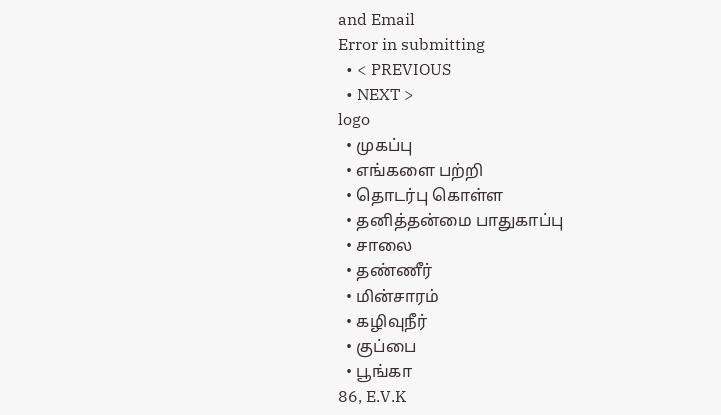and Email
Error in submitting
  • < PREVIOUS
  • NEXT >
logo
  • முகப்பு
  • எங்களை பற்றி
  • தொடர்பு கொள்ள
  • தனித்தன்மை பாதுகாப்பு
  • சாலை
  • தண்ணீர்
  • மின்சாரம்
  • கழிவுநீர்
  • குப்பை
  • பூங்கா
86, E.V.K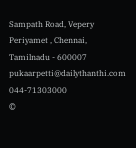Sampath Road, Vepery
Periyamet , Chennai, Tamilnadu - 600007
pukaarpetti@dailythanthi.com
044-71303000
©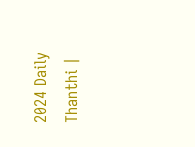2024 Daily Thanthi |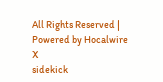All Rights Reserved | Powered by Hocalwire
X
sidekick